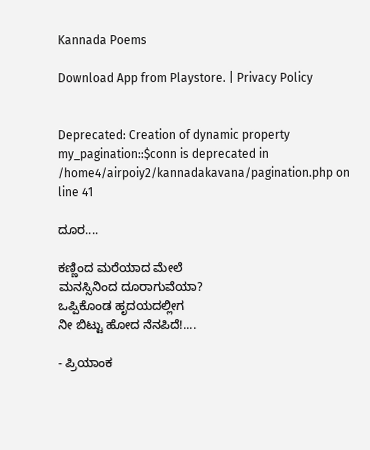Kannada Poems

Download App from Playstore. | Privacy Policy


Deprecated: Creation of dynamic property my_pagination::$conn is deprecated in /home4/airpoiy2/kannadakavana/pagination.php on line 41

ದೂರ....

ಕಣ್ಣಿಂದ ಮರೆಯಾದ ಮೇಲೆ
ಮನಸ್ಸಿನಿಂದ ದೂರಾಗುವೆಯಾ?
ಒಪ್ಪಿಕೊಂಡ ಹೃದಯದಲ್ಲೀಗ
ನೀ ಬಿಟ್ಟು ಹೋದ ನೆನಪಿದೆ!....

- ಪ್ರಿಯಾಂಕ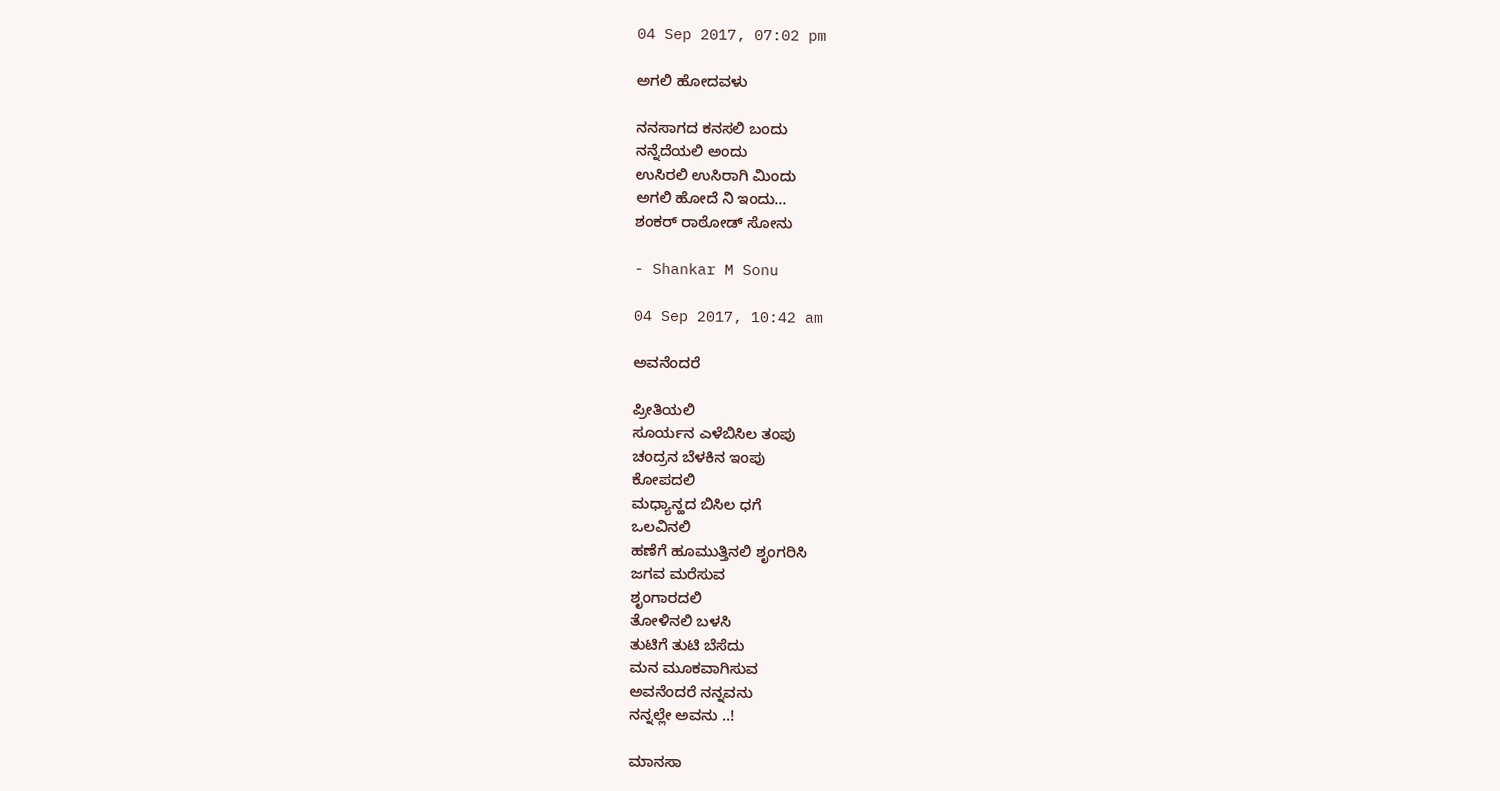04 Sep 2017, 07:02 pm

ಅಗಲಿ ಹೋದವಳು

ನನಸಾಗದ ಕನಸಲಿ ಬಂದು
ನನ್ನೆದೆಯಲಿ ಅಂದು
ಉಸಿರಲಿ ಉಸಿರಾಗಿ ಮಿಂದು
ಅಗಲಿ ಹೋದೆ ನಿ ಇಂದು...
ಶಂಕರ್ ರಾಠೋಡ್ ಸೋನು

- Shankar M Sonu

04 Sep 2017, 10:42 am

ಅವನೆಂದರೆ

ಪ್ರೀತಿಯಲಿ
ಸೂರ್ಯನ ಎಳೆಬಿಸಿಲ ತಂಪು
ಚಂದ್ರನ ಬೆಳಕಿನ ಇಂಪು
ಕೋಪದಲಿ
ಮಧ್ಯಾನ್ಹದ ಬಿಸಿಲ ಧಗೆ
ಒಲವಿನಲಿ
ಹಣೆಗೆ ಹೂಮುತ್ತಿನಲಿ ಶೃಂಗರಿಸಿ
ಜಗವ ಮರೆಸುವ
ಶೃಂಗಾರದಲಿ
ತೋಳಿನಲಿ ಬಳಸಿ
ತುಟಿಗೆ ತುಟಿ ಬೆಸೆದು
ಮನ ಮೂಕವಾಗಿಸುವ
ಅವನೆಂದರೆ ನನ್ನವನು
ನನ್ನಲ್ಲೇ ಅವನು ..!

ಮಾನಸಾ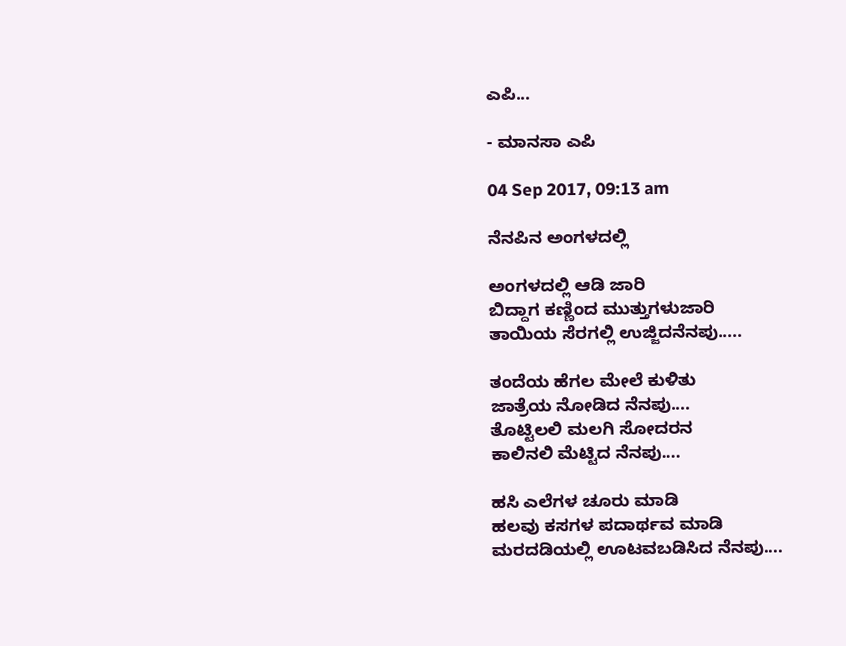ಎಪಿ...

- ಮಾನಸಾ ಎಪಿ

04 Sep 2017, 09:13 am

ನೆನಪಿನ ಅಂಗಳದಲ್ಲಿ

ಅಂಗಳದಲ್ಲಿ ಆಡಿ ಜಾರಿ
ಬಿದ್ದಾಗ ಕಣ್ಣಿಂದ ಮುತ್ತುಗಳುಜಾರಿ
ತಾಯಿಯ ಸೆರಗಲ್ಲಿ ಉಜ್ಜಿದನೆನಪು.....

ತಂದೆಯ ಹೆಗಲ ಮೇಲೆ ಕುಳಿತು
ಜಾತ್ರೆಯ ನೋಡಿದ ನೆನಪು....
ತೊಟ್ಟಿಲಲಿ ಮಲಗಿ ಸೋದರನ
ಕಾಲಿನಲಿ ಮೆಟ್ಟಿದ ನೆನಪು....

ಹಸಿ ಎಲೆಗಳ ಚೂರು ಮಾಡಿ
ಹಲವು ಕಸಗಳ ಪದಾರ್ಥವ ಮಾಡಿ
ಮರದಡಿಯಲ್ಲಿ ಊಟವಬಡಿಸಿದ ನೆನಪು....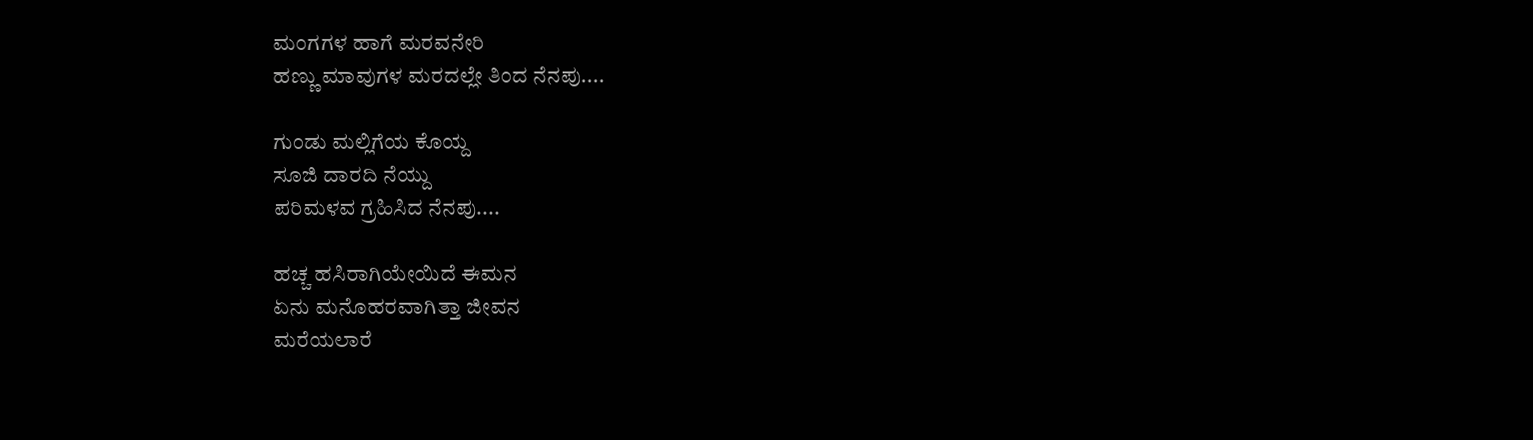ಮಂಗಗಳ ಹಾಗೆ ಮರವನೇರಿ
ಹಣ್ಣು ಮಾವುಗಳ ಮರದಲ್ಲೇ ತಿಂದ ನೆನಪು....

ಗುಂಡು ಮಲ್ಲಿಗೆಯ ಕೊಯ್ದ
ಸೂಜಿ ದಾರದಿ ನೆಯ್ದು
ಪರಿಮಳವ ಗ್ರಹಿಸಿದ ನೆನಪು....

ಹಚ್ಚ ಹಸಿರಾಗಿಯೇಯಿದೆ ಈಮನ
ಏನು ಮನೊಹರವಾಗಿತ್ತಾ ಜೀವನ
ಮರೆಯಲಾರೆ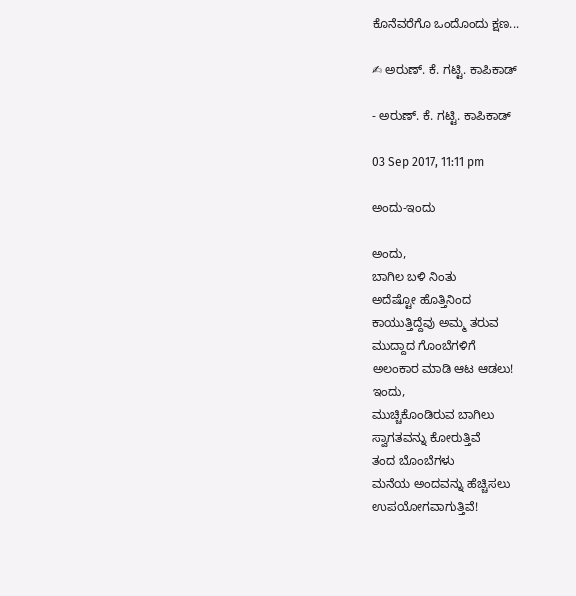ಕೊನೆವರೆಗೊ ಒಂದೊಂದು ಕ್ಷಣ...

✍ ಅರುಣ್. ಕೆ. ಗಟ್ಟಿ. ಕಾಪಿಕಾಡ್

- ಅರುಣ್. ಕೆ. ಗಟ್ಟಿ. ಕಾಪಿಕಾಡ್

03 Sep 2017, 11:11 pm

ಅಂದು-ಇಂದು

ಅಂದು,
ಬಾಗಿಲ ಬಳಿ ನಿಂತು
ಅದೆಷ್ಟೋ ಹೊತ್ತಿನಿಂದ
ಕಾಯುತ್ತಿದ್ದೆವು ಅಮ್ಮ ತರುವ
ಮುದ್ದಾದ ಗೊಂಬೆಗಳಿಗೆ
ಅಲಂಕಾರ ಮಾಡಿ ಆಟ ಆಡಲು!
ಇಂದು,
ಮುಚ್ಚಿಕೊಂಡಿರುವ ಬಾಗಿಲು
ಸ್ವಾಗತವನ್ನು ಕೋರುತ್ತಿವೆ
ತಂದ ಬೊಂಬೆಗಳು
ಮನೆಯ ಅಂದವನ್ನು ಹೆಚ್ಚಿಸಲು
ಉಪಯೋಗವಾಗುತ್ತಿವೆ!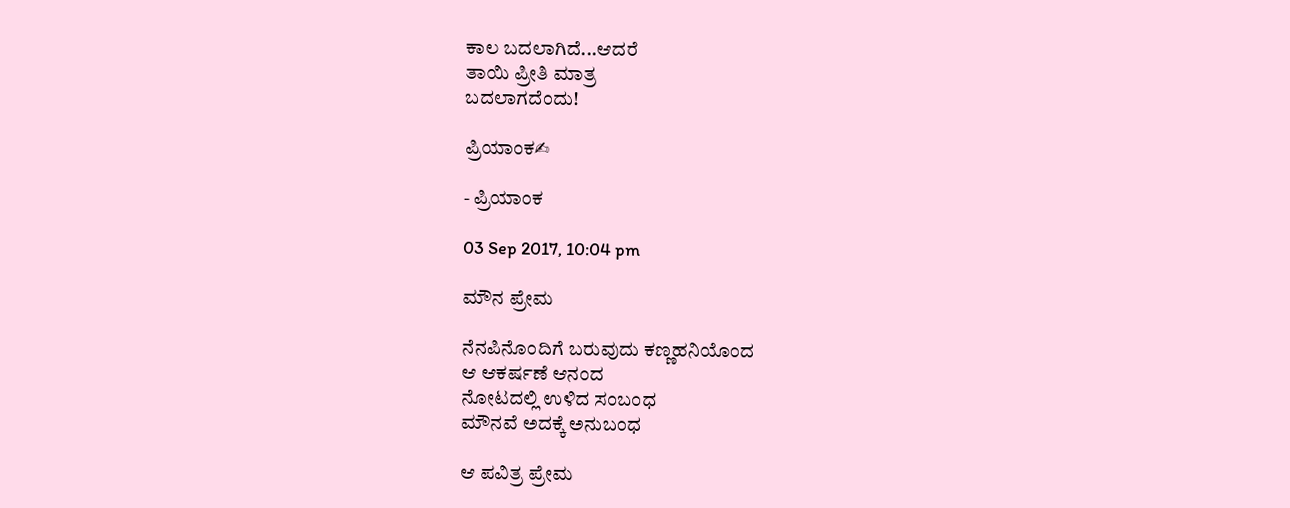ಕಾಲ ಬದಲಾಗಿದೆ...ಆದರೆ
ತಾಯಿ ಪ್ರೀತಿ ಮಾತ್ರ
ಬದಲಾಗದೆಂದು!

ಪ್ರಿಯಾಂಕ✍

- ಪ್ರಿಯಾಂಕ

03 Sep 2017, 10:04 pm

ಮೌನ ಪ್ರೇಮ

ನೆನಪಿನೊಂದಿಗೆ ಬರುವುದು ಕಣ್ಣಹನಿಯೊಂದ
ಆ ಆಕರ್ಷಣೆ ಆನಂದ
ನೋಟದಲ್ಲಿ ಉಳಿದ ಸಂಬಂಧ
ಮೌನವೆ ಅದಕ್ಕೆ ಅನುಬಂಧ

ಆ ಪವಿತ್ರ ಪ್ರೇಮ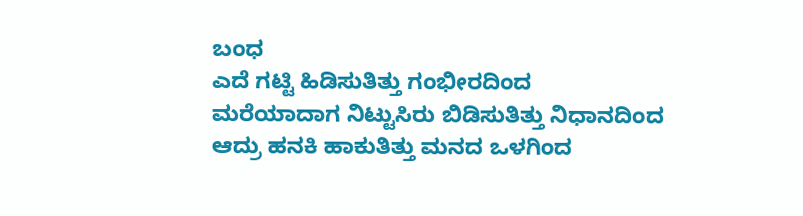ಬಂಧ
ಎದೆ ಗಟ್ಟಿ ಹಿಡಿಸುತಿತ್ತು ಗಂಭೀರದಿಂದ
ಮರೆಯಾದಾಗ ನಿಟ್ಟುಸಿರು ಬಿಡಿಸುತಿತ್ತು ನಿಧಾನದಿಂದ
ಆದ್ರು ಹನಕಿ ಹಾಕುತಿತ್ತು ಮನದ ಒಳಗಿಂದ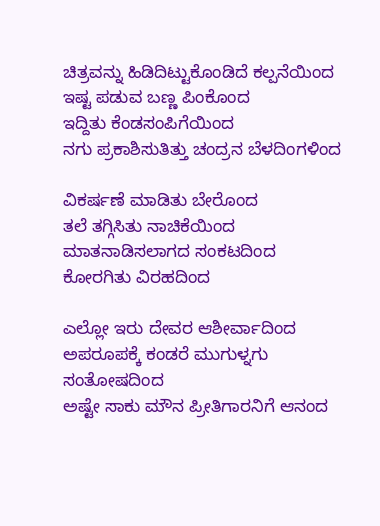ಚಿತ್ರವನ್ನು ಹಿಡಿದಿಟ್ಟುಕೊಂಡಿದೆ ಕಲ್ಪನೆಯಿಂದ
ಇಷ್ಟ ಪಡುವ ಬಣ್ಣ ಪಿಂಕೊಂದ
ಇದ್ದಿತು ಕೆಂಡಸಂಪಿಗೆಯಿಂದ
ನಗು ಪ್ರಕಾಶಿಸುತಿತ್ತು ಚಂದ್ರನ ಬೆಳದಿಂಗಳಿಂದ

ವಿಕರ್ಷಣೆ ಮಾಡಿತು ಬೇರೊಂದ
ತಲೆ ತಗ್ಗಿಸಿತು ನಾಚಿಕೆಯಿಂದ
ಮಾತನಾಡಿಸಲಾಗದ ಸಂಕಟದಿಂದ
ಕೋರಗಿತು ವಿರಹದಿಂದ

ಎಲ್ಲೋ ಇರು ದೇವರ ಆಶೀರ್ವಾದಿಂದ
ಅಪರೂಪಕ್ಕೆ ಕಂಡರೆ ಮುಗುಳ್ನಗು ಸಂತೋಷದಿಂದ
ಅಷ್ಟೇ ಸಾಕು ಮೌನ ಪ್ರೀತಿಗಾರನಿಗೆ ಆನಂದ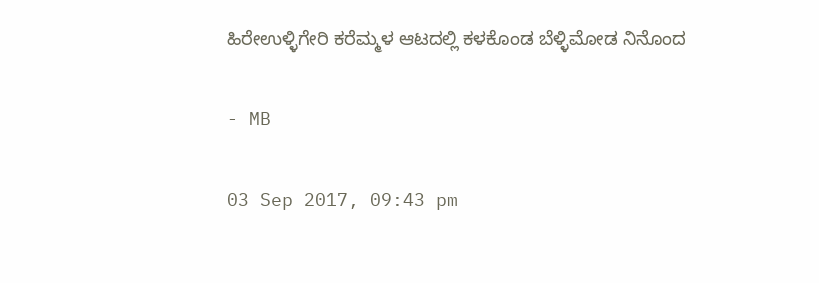ಹಿರೇಉಳ್ಳಿಗೇರಿ ಕರೆಮ್ಮಳ ಆಟದಲ್ಲಿ ಕಳಕೊಂಡ ಬೆಳ್ಳಿಮೋಡ ನಿನೊಂದ

- MB

03 Sep 2017, 09:43 pm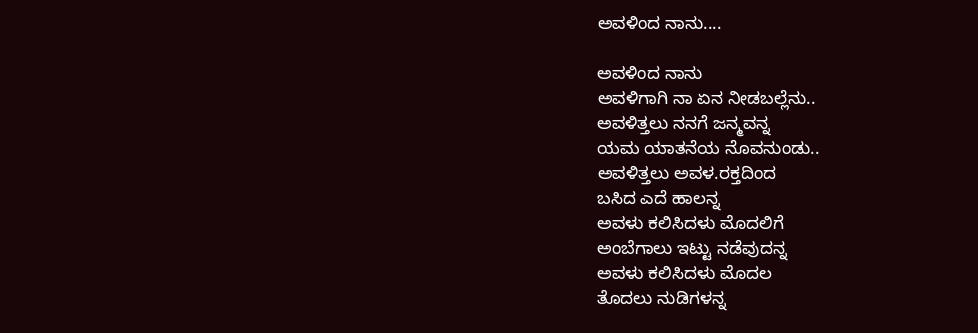ಅವಳಿಂದ ನಾನು....

ಅವಳಿಂದ ನಾನು
ಅವಳಿಗಾಗಿ ನಾ ಏನ ನೀಡಬಲ್ಲೆನು..
ಅವಳಿತ್ತಲು ನನಗೆ ಜನ್ಮವನ್ನ
ಯಮ ಯಾತನೆಯ ನೊವನುಂಡು..
ಅವಳಿತ್ತಲು ಅವಳ.ರಕ್ತದಿಂದ
ಬಸಿದ ಎದೆ ಹಾಲನ್ನ
ಅವಳು ಕಲಿಸಿದಳು ಮೊದಲಿಗೆ
ಅಂಬೆಗಾಲು ಇಟ್ಟು ನಡೆವುದನ್ನ
ಅವಳು ಕಲಿಸಿದಳು ಮೊದಲ
ತೊದಲು ನುಡಿಗಳನ್ನ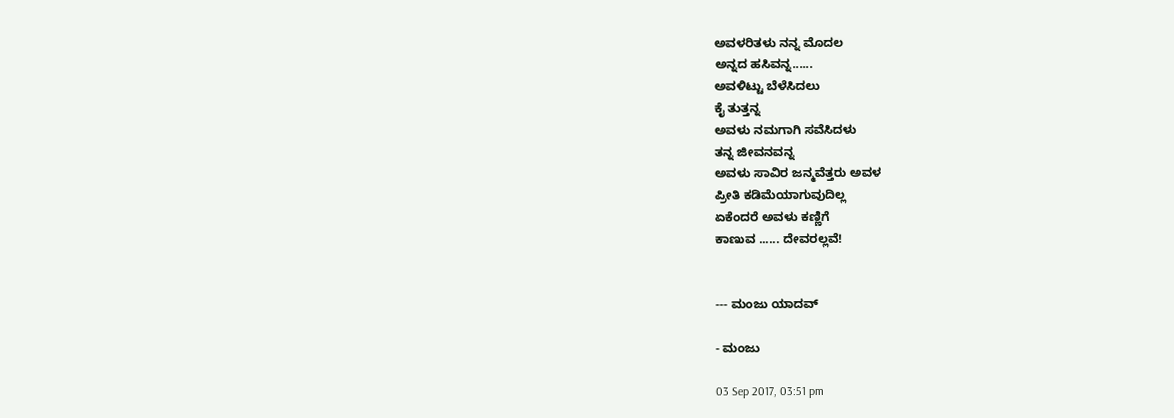ಅವಳರಿತಳು ನನ್ನ ಮೊದಲ
ಅನ್ನದ ಹಸಿವನ್ನ......
ಅವಳಿಟ್ಟು ಬೆಳೆಸಿದಲು
ಕೈ ತುತ್ತನ್ನ
ಅವಳು ನಮಗಾಗಿ ಸವೆಸಿದಳು
ತನ್ನ ಜೀವನವನ್ನ
ಅವಳು ಸಾವಿರ ಜನ್ಮವೆತ್ತರು ಅವಳ
ಪ್ರೀತಿ ಕಡಿಮೆಯಾಗುವುದಿಲ್ಲ
ಏಕೆಂದರೆ ಅವಳು ಕಣ್ಣಿಗೆ
ಕಾಣುವ ...... ದೇವರಲ್ಲವೆ!


--- ಮಂಜು ಯಾದವ್

- ಮಂಜು

03 Sep 2017, 03:51 pm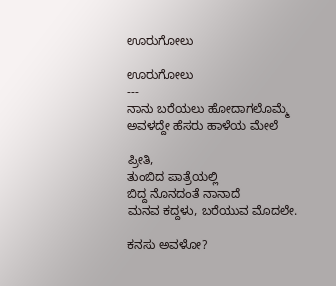ಊರುಗೋಲು

ಊರುಗೋಲು
---
ನಾನು ಬರೆಯಲು ಹೋದಾಗಲೊಮ್ಮೆ
ಅವಳದ್ದೇ ಹೆಸರು ಹಾಳೆಯ ಮೇಲೆ

ಪ್ರೀತಿ,
ತುಂಬಿದ ಪಾತ್ರೆಯಲ್ಲಿ
ಬಿದ್ದ ನೊನದಂತೆ ನಾನಾದೆ
ಮನವ ಕದ್ದಳು, ಬರೆಯುವ ಮೊದಲೇ.

ಕನಸು ಅವಳೋ?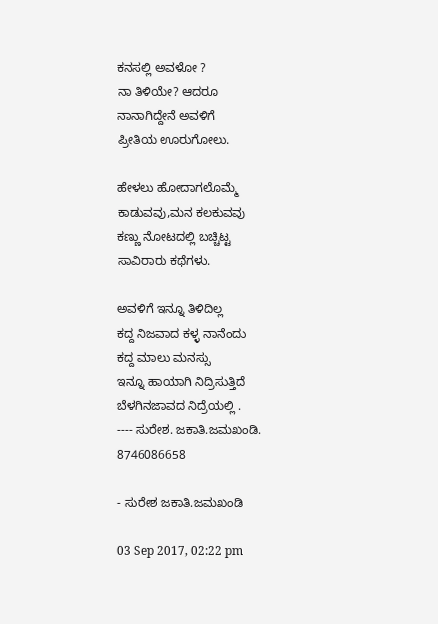ಕನಸಲ್ಲಿ ಅವಳೋ ?
ನಾ ತಿಳಿಯೇ? ಆದರೂ
ನಾನಾಗಿದ್ದೇನೆ ಅವಳಿಗೆ
ಪ್ರೀತಿಯ ಊರುಗೋಲು.

ಹೇಳಲು ಹೋದಾಗಲೊಮ್ಮೆ
ಕಾಡುವವು,ಮನ ಕಲಕುವವು
ಕಣ್ಣು ನೋಟದಲ್ಲಿ ಬಚ್ಚಿಟ್ಟ
ಸಾವಿರಾರು ಕಥೆಗಳು.

ಅವಳಿಗೆ ಇನ್ನೂ ತಿಳಿದಿಲ್ಲ
ಕದ್ದ ನಿಜವಾದ ಕಳ್ಳ ನಾನೆಂದು
ಕದ್ದ ಮಾಲು ಮನಸ್ಸು
ಇನ್ನೂ ಹಾಯಾಗಿ ನಿದ್ರಿಸುತ್ತಿದೆ
ಬೆಳಗಿನಜಾವದ ನಿದ್ರೆಯಲ್ಲಿ .
---- ಸುರೇಶ. ಜಕಾತಿ.ಜಮಖಂಡಿ.
8746086658

- ಸುರೇಶ ಜಕಾತಿ.ಜಮಖಂಡಿ

03 Sep 2017, 02:22 pm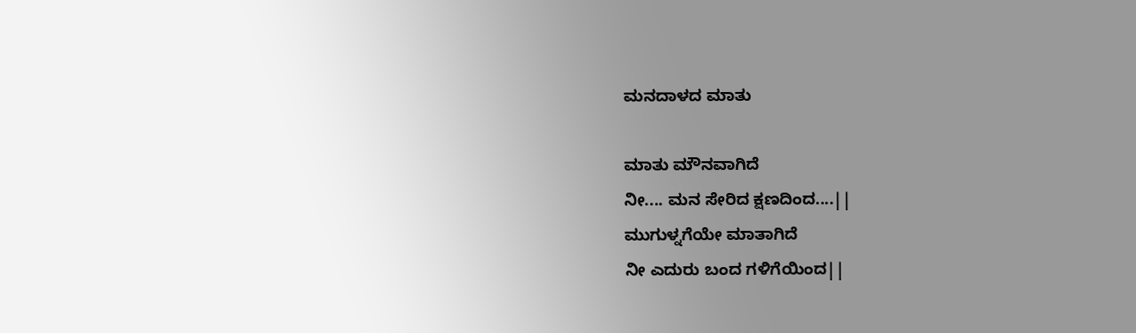ಮನದಾಳದ ಮಾತು

ಮಾತು ಮೌನವಾಗಿದೆ
ನೀ.... ಮನ ಸೇರಿದ ಕ್ಷಣದಿಂದ....||
ಮುಗುಳ್ನಗೆಯೇ ಮಾತಾಗಿದೆ
ನೀ ಎದುರು ಬಂದ ಗಳಿಗೆಯಿಂದ||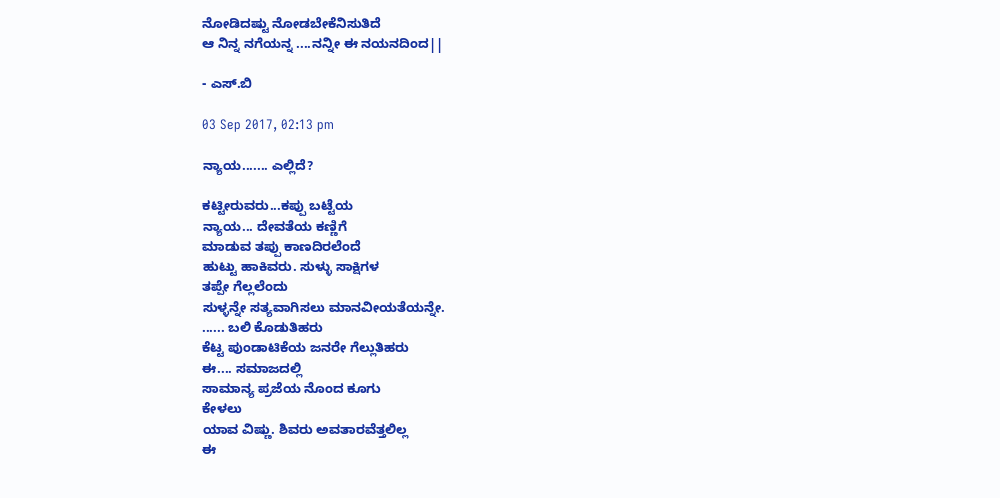ನೋಡಿದಷ್ಟು ನೋಡಬೇಕೆನಿಸುತಿದೆ
ಆ ನಿನ್ನ ನಗೆಯನ್ನ ....ನನ್ನೀ ಈ ನಯನದಿಂದ||

- ಎಸ್.ಬಿ

03 Sep 2017, 02:13 pm

ನ್ಯಾಯ....... ಎಲ್ಲಿದೆ?

ಕಟ್ಟೀರುವರು...ಕಪ್ಪು ಬಟ್ಟೆಯ
ನ್ಯಾಯ... ದೇವತೆಯ ಕಣ್ಣಿಗೆ
ಮಾಡುವ ತಪ್ಪು ಕಾಣದಿರಲೆಂದೆ
ಹುಟ್ಟು ಹಾಕಿವರು. ಸುಳ್ಳು ಸಾಕ್ಷಿಗಳ
ತಪ್ಪೇ ಗೆಲ್ಲಲೆಂದು
ಸುಳ್ಳನ್ನೇ ಸತ್ಯವಾಗಿಸಲು ಮಾನವೀಯತೆಯನ್ನೇ.
...... ಬಲಿ ಕೊಡುತಿಹರು
ಕೆಟ್ಟ ಪುಂಡಾಟಿಕೆಯ ಜನರೇ ಗೆಲ್ಲುತಿಹರು
ಈ.... ಸಮಾಜದಲ್ಲಿ
ಸಾಮಾನ್ಯ ಪ್ರಜೆಯ ನೊಂದ ಕೂಗು
ಕೇಳಲು
ಯಾವ ವಿಷ್ಣು. ಶಿವರು ಅವತಾರವೆತ್ತಲಿಲ್ಲ
ಈ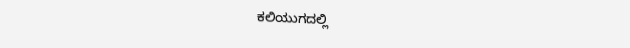ಕಲಿಯುಗದಲ್ಲಿ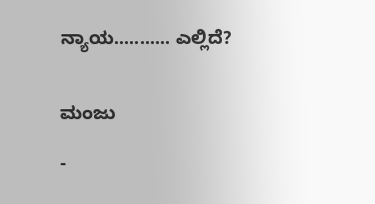ನ್ಯಾಯ........... ಎಲ್ಲಿದೆ?


ಮಂಜು

-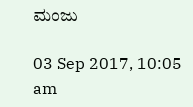ಮಂಜು

03 Sep 2017, 10:05 am